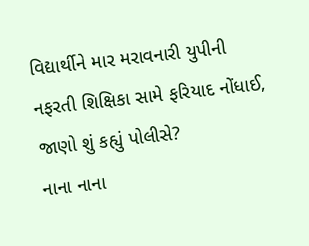વિદ્યાર્થીને માર મરાવનારી યુપીની નફરતી શિક્ષિકા સામે ફરિયાદ નોંધાઈ, જાણો શું કહ્યું પોલીસે?
નાના નાના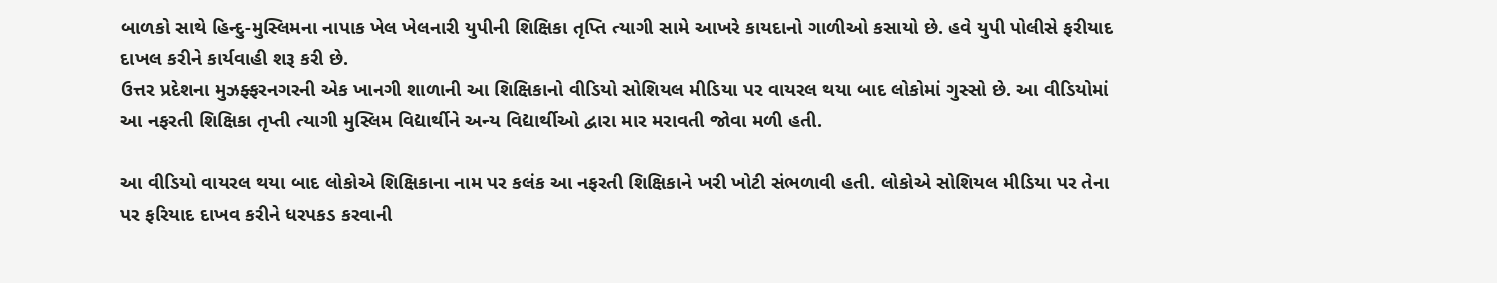બાળકો સાથે હિન્દુ-મુસ્લિમના નાપાક ખેલ ખેલનારી યુપીની શિક્ષિકા તૃપ્તિ ત્યાગી સામે આખરે કાયદાનો ગાળીઓ કસાયો છે. હવે યુપી પોલીસે ફરીયાદ દાખલ કરીને કાર્યવાહી શરૂ કરી છે.
ઉત્તર પ્રદેશના મુઝફ્ફરનગરની એક ખાનગી શાળાની આ શિક્ષિકાનો વીડિયો સોશિયલ મીડિયા પર વાયરલ થયા બાદ લોકોમાં ગુસ્સો છે. આ વીડિયોમાં આ નફરતી શિક્ષિકા તૃપ્તી ત્યાગી મુસ્લિમ વિદ્યાર્થીને અન્ય વિદ્યાર્થીઓ દ્વારા માર મરાવતી જોવા મળી હતી.

આ વીડિયો વાયરલ થયા બાદ લોકોએ શિક્ષિકાના નામ પર કલંક આ નફરતી શિક્ષિકાને ખરી ખોટી સંભળાવી હતી. લોકોએ સોશિયલ મીડિયા પર તેના પર ફરિયાદ દાખવ કરીને ધરપકડ કરવાની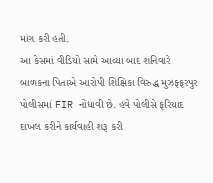માંગ કરી હતી.
આ કેસમાં વીડિયો સામે આવ્યા બાદ શનિવારે બાળકના પિતાએ આરોપી શિક્ષિકા વિરુદ્ધ મુઝફ્ફરપુર પોલીસમાં FIR નોંધાવી છે. હવે પોલીસે ફરિયાદ દાખલ કરીને કાર્યવાહી શરૂ કરી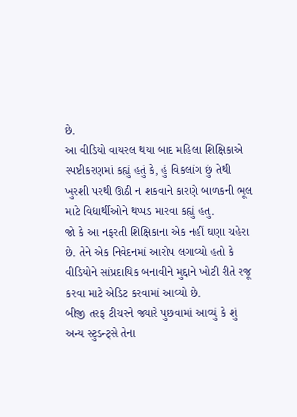છે.
આ વીડિયો વાયરલ થયા બાદ મહિલા શિક્ષિકાએ સ્પષ્ટીકરણમાં કહ્યું હતું કે, હું વિકલાંગ છું તેથી ખુરશી પરથી ઊઠી ન શકવાને કારણે બાળકની ભૂલ માટે વિદ્યાર્થીઓને થપ્પડ મારવા કહ્યું હતુ.
જો કે આ નફરતી શિક્ષિકાના એક નહીં ઘણા ચહેરા છે. તેને એક નિવેદનમાં આરોપ લગાવ્યો હતો કે વીડિયોને સાંપ્રદાયિક બનાવીને મુદ્દાને ખોટી રીતે રજૂ કરવા માટે એડિટ કરવામાં આવ્યો છે.
બીજી તરફ ટીચરને જ્યારે પુછવામાં આવ્યું કે શું અન્ય સ્ટુડન્ટ્સે તેના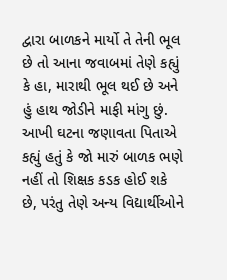દ્વારા બાળકને માર્યો તે તેની ભૂલ છે તો આના જવાબમાં તેણે કહ્યું કે હા, મારાથી ભૂલ થઈ છે અને હું હાથ જોડીને માફી માંગુ છું.
આખી ઘટના જણાવતા પિતાએ કહ્યું હતું કે જો મારું બાળક ભણે નહીં તો શિક્ષક કડક હોઈ શકે છે, પરંતુ તેણે અન્ય વિદ્યાર્થીઓને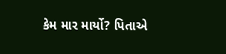કેમ માર માર્યો? પિતાએ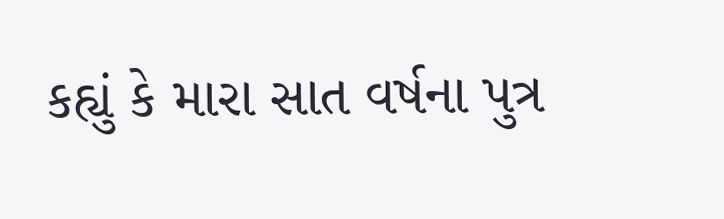કહ્યું કે મારા સાત વર્ષના પુત્ર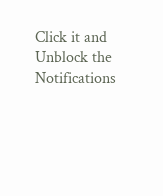Click it and Unblock the Notifications